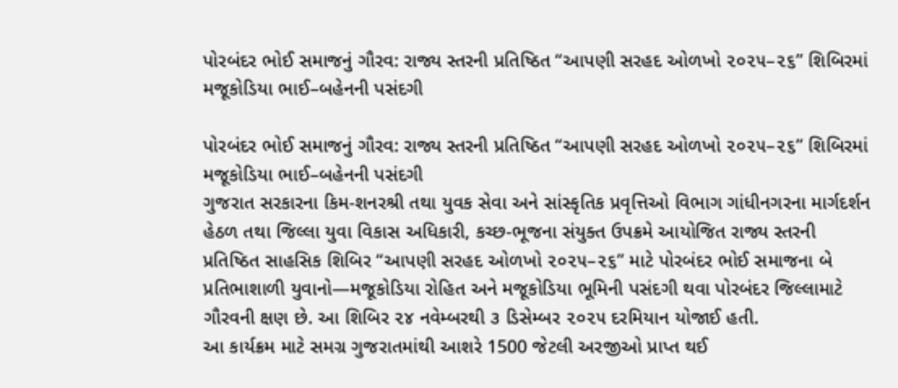પોરબંદર ભોઈ સમાજનું ગૌરવ: રાજ્ય સ્તરની પ્રતિષ્ઠિત “આપણી સરહદ ઓળખો ૨૦૨૫–૨૬” શિબિરમાં મજૂકોડિયા ભાઈ–બહેનની પસંદગી

પોરબંદર ભોઈ સમાજનું ગૌરવ: રાજ્ય સ્તરની પ્રતિષ્ઠિત “આપણી સરહદ ઓળખો ૨૦૨૫–૨૬” શિબિરમાં મજૂકોડિયા ભાઈ–બહેનની પસંદગી
ગુજરાત સરકારના કિમ-શનરશ્રી તથા યુવક સેવા અને સાંસ્કૃતિક પ્રવૃત્તિઓ વિભાગ ગાંધીનગરના માર્ગદર્શન હેઠળ તથા જિલ્લા યુવા વિકાસ અધિકારી, કચ્છ-ભૂજના સંયુક્ત ઉપક્રમે આયોજિત રાજ્ય સ્તરની પ્રતિષ્ઠિત સાહસિક શિબિર “આપણી સરહદ ઓળખો ૨૦૨૫–૨૬” માટે પોરબંદર ભોઈ સમાજના બે પ્રતિભાશાળી યુવાનો—મજૂકોડિયા રોહિત અને મજૂકોડિયા ભૂમિની પસંદગી થવા પોરબંદર જિલ્લામાટે ગૌરવની ક્ષણ છે. આ શિબિર ૨૪ નવેમ્બરથી ૩ ડિસેમ્બર ૨૦૨૫ દરમિયાન યોજાઈ હતી.
આ કાર્યક્રમ માટે સમગ્ર ગુજરાતમાંથી આશરે 1500 જેટલી અરજીઓ પ્રાપ્ત થઈ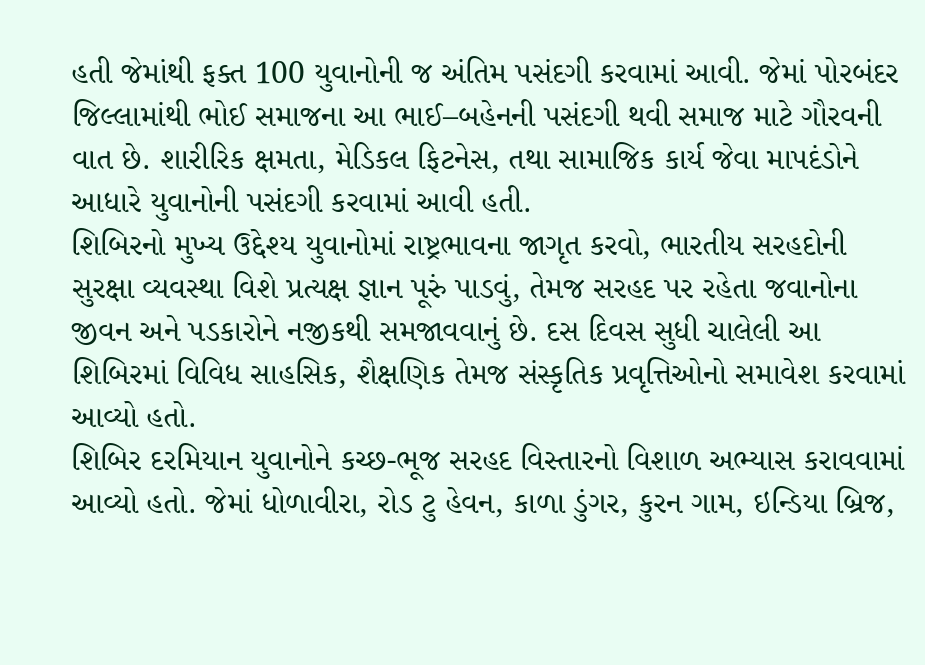હતી જેમાંથી ફક્ત 100 યુવાનોની જ અંતિમ પસંદગી કરવામાં આવી. જેમાં પોરબંદર જિલ્લામાંથી ભોઈ સમાજના આ ભાઈ–બહેનની પસંદગી થવી સમાજ માટે ગૌરવની વાત છે. શારીરિક ક્ષમતા, મેડિકલ ફિટનેસ, તથા સામાજિક કાર્ય જેવા માપદંડોને આધારે યુવાનોની પસંદગી કરવામાં આવી હતી.
શિબિરનો મુખ્ય ઉદ્દેશ્ય યુવાનોમાં રાષ્ટ્રભાવના જાગૃત કરવો, ભારતીય સરહદોની સુરક્ષા વ્યવસ્થા વિશે પ્રત્યક્ષ જ્ઞાન પૂરું પાડવું, તેમજ સરહદ પર રહેતા જવાનોના જીવન અને પડકારોને નજીકથી સમજાવવાનું છે. દસ દિવસ સુધી ચાલેલી આ શિબિરમાં વિવિધ સાહસિક, શૈક્ષણિક તેમજ સંસ્કૃતિક પ્રવૃત્તિઓનો સમાવેશ કરવામાં આવ્યો હતો.
શિબિર દરમિયાન યુવાનોને કચ્છ-ભૂજ સરહદ વિસ્તારનો વિશાળ અભ્યાસ કરાવવામાં આવ્યો હતો. જેમાં ધોળાવીરા, રોડ ટુ હેવન, કાળા ડુંગર, કુરન ગામ, ઇન્ડિયા બ્રિજ,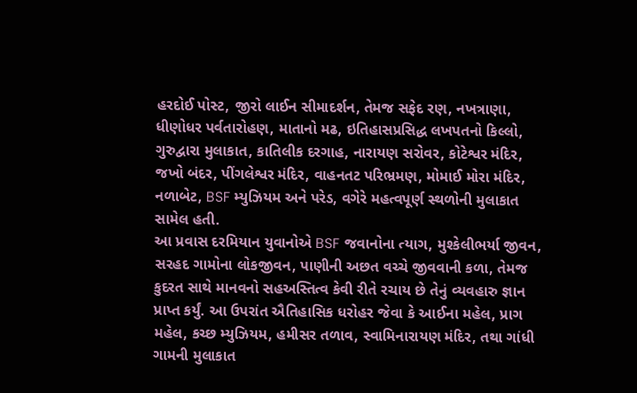હરદોઈ પોસ્ટ, જીરો લાઈન સીમાદર્શન, તેમજ સફેદ રણ, નખત્રાણા, ધીણોધર પર્વતારોહણ, માતાનો મઢ, ઇતિહાસપ્રસિદ્ધ લખપતનો કિલ્લો, ગુરુદ્વારા મુલાકાત, કાતિલીક દરગાહ, નારાયણ સરોવર, કોટેશ્વર મંદિર, જખો બંદર, પીંગલેશ્વર મંદિર, વાહનતટ પરિભ્રમણ, મોમાઈ મોરા મંદિર, નળાબેટ, BSF મ્યુઝિયમ અને પરેડ, વગેરે મહત્વપૂર્ણ સ્થળોની મુલાકાત સામેલ હતી.
આ પ્રવાસ દરમિયાન યુવાનોએ BSF જવાનોના ત્યાગ, મુશ્કેલીભર્યા જીવન, સરહદ ગામોના લોકજીવન, પાણીની અછત વચ્ચે જીવવાની કળા, તેમજ કુદરત સાથે માનવનો સહઅસ્તિત્વ કેવી રીતે રચાય છે તેનું વ્યવહારુ જ્ઞાન પ્રાપ્ત કર્યું. આ ઉપરાંત ઐતિહાસિક ધરોહર જેવા કે આઈના મહેલ, પ્રાગ મહેલ, કચ્છ મ્યુઝિયમ, હમીસર તળાવ, સ્વામિનારાયણ મંદિર, તથા ગાંધી ગામની મુલાકાત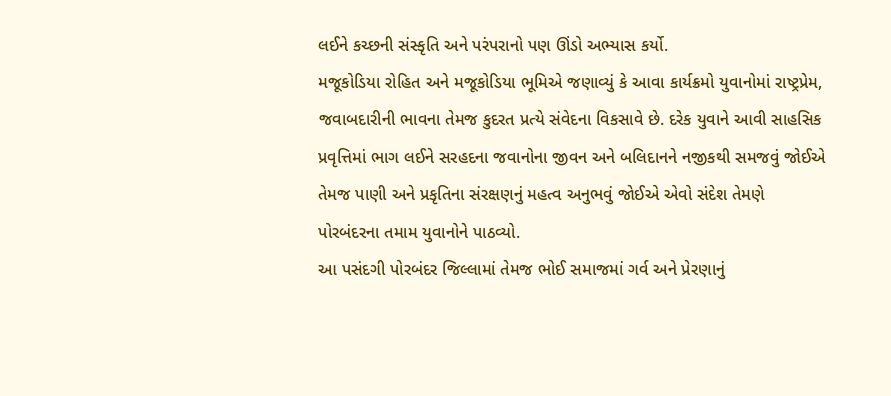લઈને કચ્છની સંસ્કૃતિ અને પરંપરાનો પણ ઊંડો અભ્યાસ કર્યો.
મજૂકોડિયા રોહિત અને મજૂકોડિયા ભૂમિએ જણાવ્યું કે આવા કાર્યક્રમો યુવાનોમાં રાષ્ટ્રપ્રેમ, જવાબદારીની ભાવના તેમજ કુદરત પ્રત્યે સંવેદના વિકસાવે છે. દરેક યુવાને આવી સાહસિક પ્રવૃત્તિમાં ભાગ લઈને સરહદના જવાનોના જીવન અને બલિદાનને નજીકથી સમજવું જોઈએ તેમજ પાણી અને પ્રકૃતિના સંરક્ષણનું મહત્વ અનુભવું જોઈએ એવો સંદેશ તેમણે પોરબંદરના તમામ યુવાનોને પાઠવ્યો.
આ પસંદગી પોરબંદર જિલ્લામાં તેમજ ભોઈ સમાજમાં ગર્વ અને પ્રેરણાનું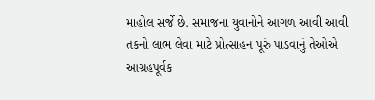માહોલ સર્જે છે. સમાજના યુવાનોને આગળ આવી આવી તકનો લાભ લેવા માટે પ્રોત્સાહન પૂરું પાડવાનું તેઓએ આગ્રહપૂર્વક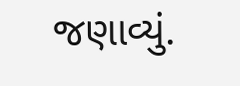જણાવ્યું.